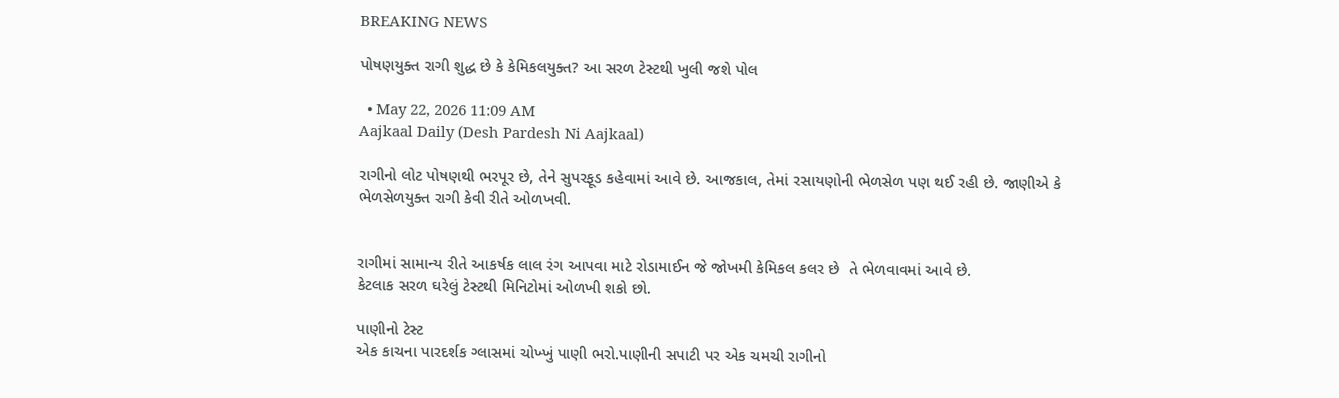BREAKING NEWS

પોષણયુક્ત રાગી શુદ્ધ છે કે કેમિકલયુક્ત? આ સરળ ટેસ્ટથી ખુલી જશે પોલ

  • May 22, 2026 11:09 AM
Aajkaal Daily (Desh Pardesh Ni Aajkaal)

રાગીનો લોટ પોષણથી ભરપૂર છે, તેને સુપરફૂડ કહેવામાં આવે છે. આજકાલ, તેમાં રસાયણોની ભેળસેળ પણ થઈ રહી છે. જાણીએ કે ભેળસેળયુક્ત રાગી કેવી રીતે ઓળખવી.


રાગીમાં સામાન્ય રીતે આકર્ષક લાલ રંગ આપવા માટે રોડામાઈન જે જોખમી કેમિકલ કલર છે  તે ભેળવાવમાં આવે છે.
કેટલાક સરળ ઘરેલું ટેસ્ટથી મિનિટોમાં ઓળખી શકો છો.

પાણીનો ટેસ્ટ
એક કાચના પારદર્શક ગ્લાસમાં ચોખ્ખું પાણી ભરો.પાણીની સપાટી પર એક ચમચી રાગીનો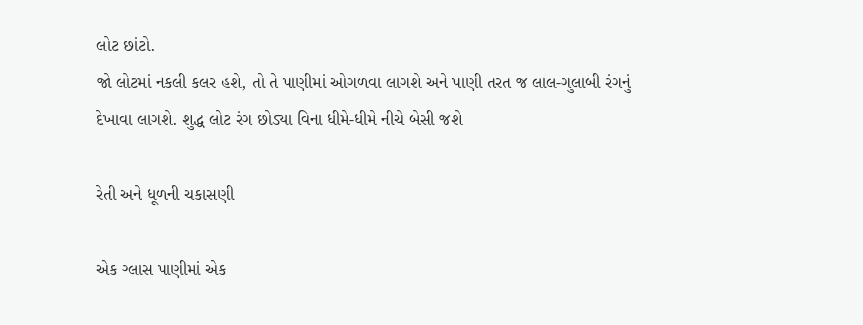લોટ છાંટો.
જો લોટમાં નકલી કલર હશે, તો તે પાણીમાં ઓગળવા લાગશે અને પાણી તરત જ લાલ-ગુલાબી રંગનું દેખાવા લાગશે. શુદ્ધ લોટ રંગ છોડ્યા વિના ધીમે-ધીમે નીચે બેસી જશે

રેતી અને ધૂળની ચકાસણી

એક ગ્લાસ પાણીમાં એક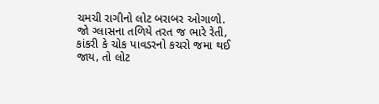ચમચી રાગીનો લોટ બરાબર ઓગાળો.
જો ગ્લાસના તળિયે તરત જ ભારે રેતી, કાંકરી કે ચોક પાવડરનો કચરો જમા થઈ જાય, તો લોટ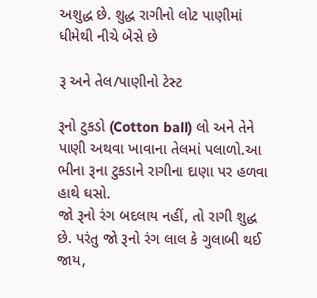અશુદ્ધ છે. શુદ્ધ રાગીનો લોટ પાણીમાં ધીમેથી નીચે બેસે છે

રૂ અને તેલ/પાણીનો ટેસ્ટ

રૂનો ટુકડો (Cotton ball) લો અને તેને પાણી અથવા ખાવાના તેલમાં પલાળો.આ ભીના રૂના ટુકડાને રાગીના દાણા પર હળવા હાથે ઘસો.
જો રૂનો રંગ બદલાય નહીં, તો રાગી શુદ્ધ છે. પરંતુ જો રૂનો રંગ લાલ કે ગુલાબી થઈ જાય,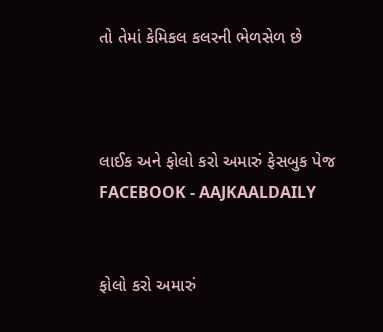તો તેમાં કેમિકલ કલરની ભેળસેળ છે



લાઈક અને ફોલો કરો અમારું ફેસબુક પેજ FACEBOOK - AAJKAALDAILY


ફોલો કરો અમારું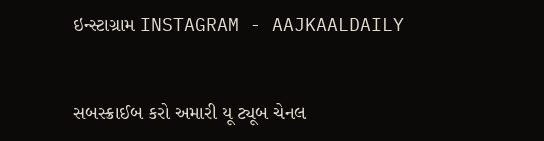ઇન્સ્ટાગ્રામ INSTAGRAM - AAJKAALDAILY


સબસ્ક્રાઈબ કરો અમારી યૂ ટ્યૂબ ચેનલ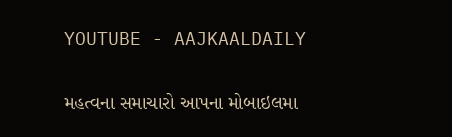YOUTUBE - AAJKAALDAILY


મહત્વના સમાચારો આપના મોબાઇલમા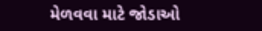મેળવવા માટે જોડાઓ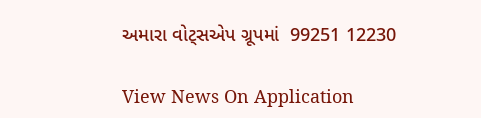અમારા વોટ્સએપ ગ્રૂપમાં  99251 12230

View News On Application